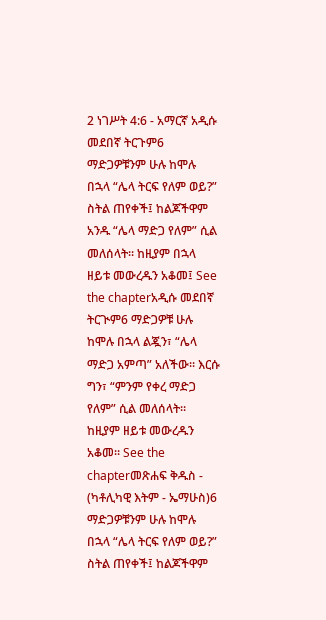2 ነገሥት 4:6 - አማርኛ አዲሱ መደበኛ ትርጉም6 ማድጋዎቹንም ሁሉ ከሞሉ በኋላ “ሌላ ትርፍ የለም ወይ?” ስትል ጠየቀች፤ ከልጆችዋም አንዱ “ሌላ ማድጋ የለም” ሲል መለሰላት። ከዚያም በኋላ ዘይቱ መውረዱን አቆመ፤ See the chapterአዲሱ መደበኛ ትርጒም6 ማድጋዎቹ ሁሉ ከሞሉ በኋላ ልጇን፣ “ሌላ ማድጋ አምጣ” አለችው። እርሱ ግን፣ “ምንም የቀረ ማድጋ የለም” ሲል መለሰላት። ከዚያም ዘይቱ መውረዱን አቆመ። See the chapterመጽሐፍ ቅዱስ - (ካቶሊካዊ እትም - ኤማሁስ)6 ማድጋዎቹንም ሁሉ ከሞሉ በኋላ “ሌላ ትርፍ የለም ወይ?” ስትል ጠየቀች፤ ከልጆችዋም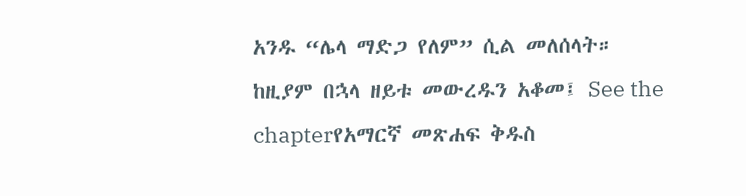አንዱ “ሌላ ማድጋ የለም” ሲል መለሰላት። ከዚያም በኋላ ዘይቱ መውረዱን አቆመ፤ See the chapterየአማርኛ መጽሐፍ ቅዱስ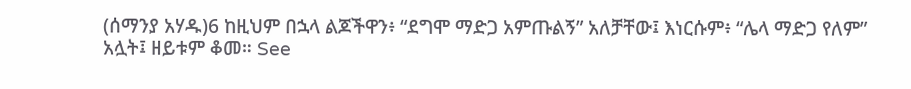(ሰማንያ አሃዱ)6 ከዚህም በኋላ ልጆችዋን፥ “ደግሞ ማድጋ አምጡልኝ” አለቻቸው፤ እነርሱም፥ “ሌላ ማድጋ የለም” አሏት፤ ዘይቱም ቆመ። See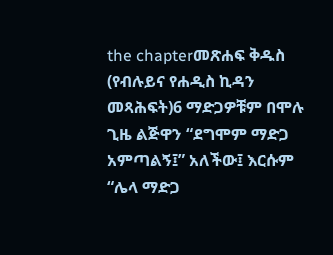the chapterመጽሐፍ ቅዱስ (የብሉይና የሐዲስ ኪዳን መጻሕፍት)6 ማድጋዎቹም በሞሉ ጊዜ ልጅዋን “ደግሞም ማድጋ አምጣልኝ፤” አለችው፤ እርሱም “ሌላ ማድጋ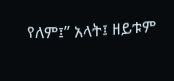የለም፤” አላት፤ ዘይቱም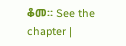ቆመ። See the chapter |